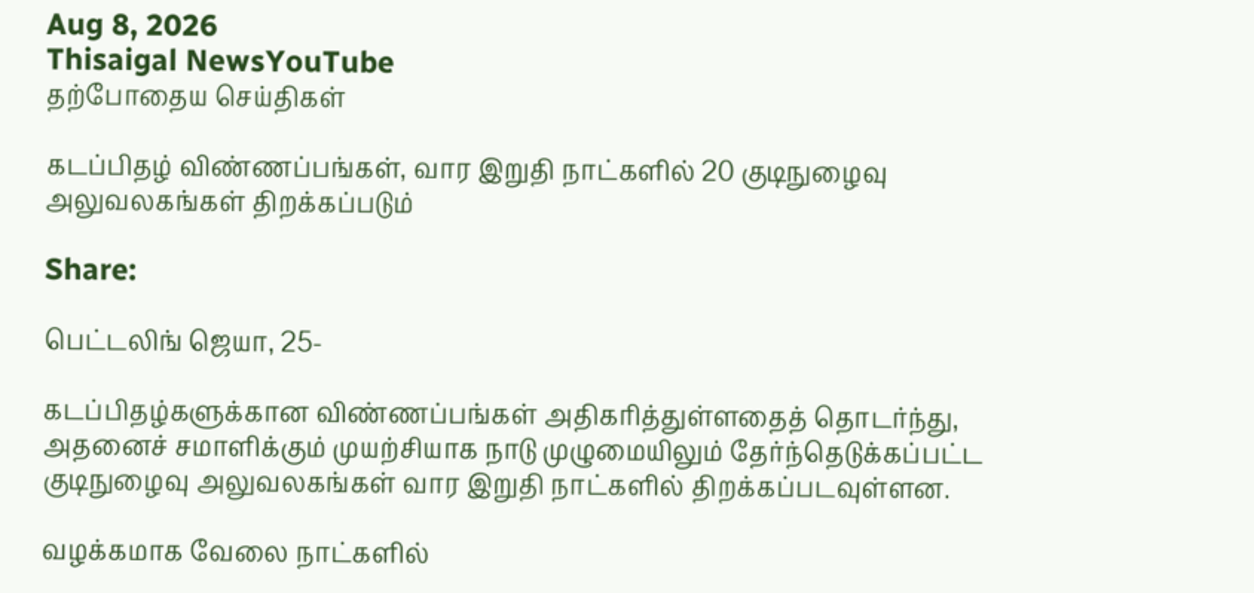Aug 8, 2026
Thisaigal NewsYouTube
தற்போதைய செய்திகள்

கடப்பிதழ் விண்ணப்பங்கள், வார இறுதி நாட்களில் 20 குடிநுழைவு அலுவலகங்கள் திறக்கப்படும்

Share:

பெட்டலிங் ஜெயா, 25-

கடப்பிதழ்களுக்கான விண்ணப்பங்கள் அதிகரித்துள்ளதைத் தொடர்ந்து, அதனைச் சமாளிக்கும் முயற்சியாக நாடு முழுமையிலும் தேர்ந்தெடுக்கப்பட்ட குடிநுழைவு அலுவலகங்கள் வார இறுதி நாட்களில் திறக்கப்படவுள்ளன.

வழக்கமாக வேலை நாட்களில்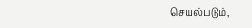செயல்படும்,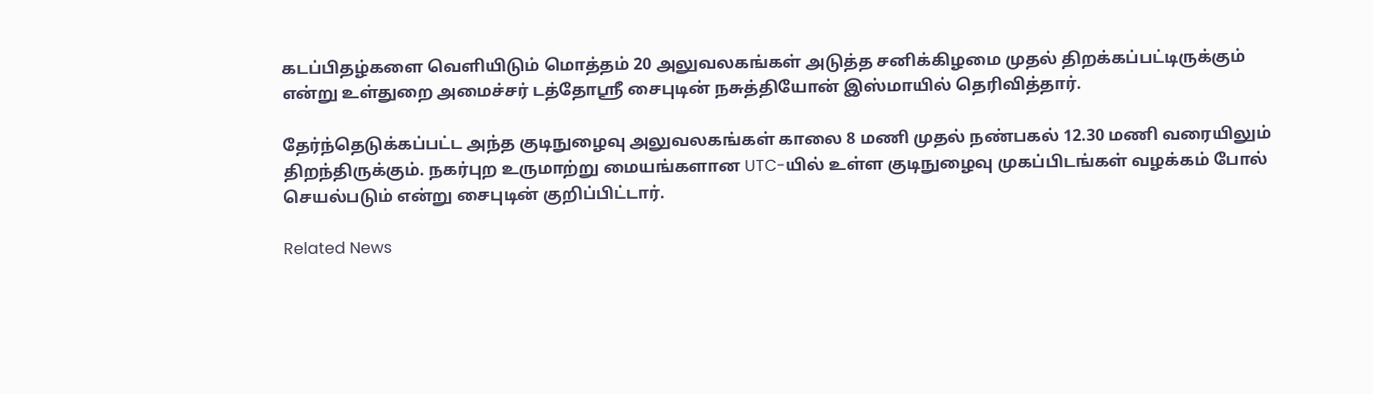கடப்பிதழ்களை வெளியிடும் மொத்தம் 20 அலுவலகங்கள் அடுத்த சனிக்கிழமை முதல் திறக்கப்பட்டிருக்கும் என்று உள்துறை அமைச்சர் டத்தோஸ்ரீ சைபுடின் நசுத்தியோன் இஸ்மாயில் தெரிவித்தார்.

தேர்ந்தெடுக்கப்பட்ட அந்த குடிநுழைவு அலுவலகங்கள் காலை 8 மணி முதல் நண்பகல் 12.30 மணி வரையிலும் திறந்திருக்கும். நகர்புற உருமாற்று மையங்களான UTC-யில் உள்ள குடிநுழைவு முகப்பிடங்கள் வழக்கம் போல் செயல்படும் என்று சைபுடின் குறிப்பிட்டார்.

Related News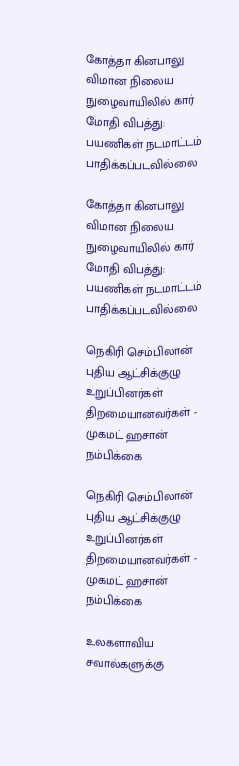கோத்தா கினபாலு விமான நிலைய நுழைவாயிலில் கார் மோதி விபத்து: பயணிகள் நடமாட்டம் பாதிக்கப்படவில்லை

கோத்தா கினபாலு விமான நிலைய நுழைவாயிலில் கார் மோதி விபத்து: பயணிகள் நடமாட்டம் பாதிக்கப்படவில்லை

நெகிரி செம்பிலான் புதிய ஆட்சிக்குழு உறுப்பினர்கள் திறமையானவர்கள் - முகமட் ஹசான் நம்பிக்கை

நெகிரி செம்பிலான் புதிய ஆட்சிக்குழு உறுப்பினர்கள் திறமையானவர்கள் - முகமட் ஹசான் நம்பிக்கை

உலகளாவிய சவால்களுக்கு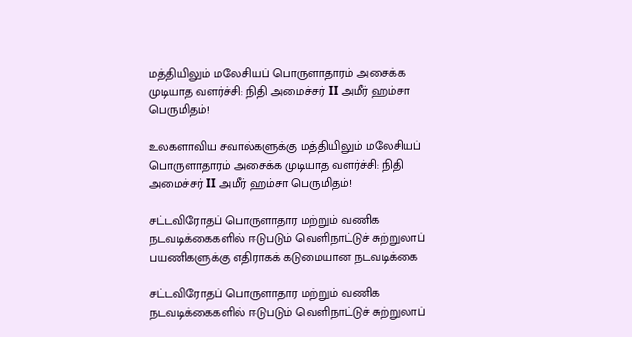மத்தியிலும் மலேசியப் பொருளாதாரம் அசைக்க முடியாத வளர்ச்சி: நிதி அமைச்சர் II அமீர் ஹம்சா பெருமிதம்!

உலகளாவிய சவால்களுக்கு மத்தியிலும் மலேசியப் பொருளாதாரம் அசைக்க முடியாத வளர்ச்சி: நிதி அமைச்சர் II அமீர் ஹம்சா பெருமிதம்!

சட்டவிரோதப் பொருளாதார மற்றும் வணிக நடவடிக்கைகளில் ஈடுபடும் வெளிநாட்டுச் சுற்றுலாப் பயணிகளுக்கு எதிராகக் கடுமையான நடவடிக்கை

சட்டவிரோதப் பொருளாதார மற்றும் வணிக நடவடிக்கைகளில் ஈடுபடும் வெளிநாட்டுச் சுற்றுலாப்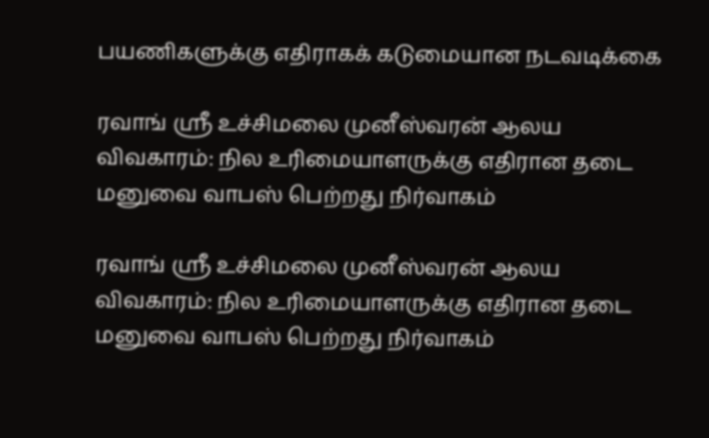பயணிகளுக்கு எதிராகக் கடுமையான நடவடிக்கை

ரவாங் ஸ்ரீ உச்சிமலை முனீஸ்வரன் ஆலய விவகாரம்: நில உரிமையாளருக்கு எதிரான தடை மனுவை வாபஸ் பெற்றது நிர்வாகம்

ரவாங் ஸ்ரீ உச்சிமலை முனீஸ்வரன் ஆலய விவகாரம்: நில உரிமையாளருக்கு எதிரான தடை மனுவை வாபஸ் பெற்றது நிர்வாகம்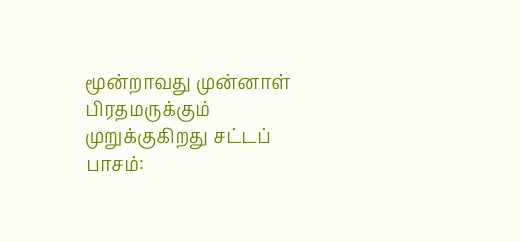மூன்றாவது முன்னாள் பிரதமருக்கும் முறுக்குகிறது சட்டப் பாசம்: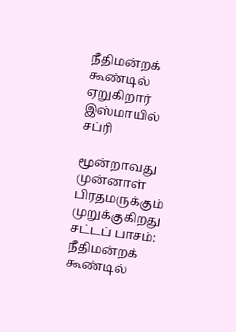நீதிமன்றக் கூண்டில் ஏறுகிறார் இஸ்மாயில் சப்ரி

மூன்றாவது முன்னாள் பிரதமருக்கும் முறுக்குகிறது சட்டப் பாசம்: நீதிமன்றக் கூண்டில்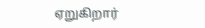ஏறுகிறார்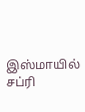இஸ்மாயில் சப்ரி